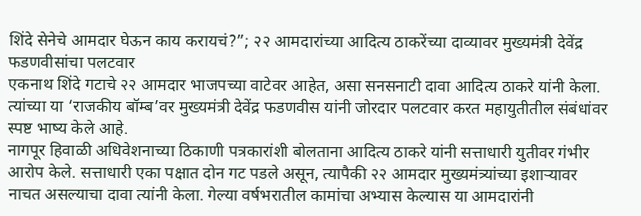शिंदे सेनेचे आमदार घेऊन काय करायचं?”; २२ आमदारांच्या आदित्य ठाकरेंच्या दाव्यावर मुख्यमंत्री देवेंद्र फडणवीसांचा पलटवार
एकनाथ शिंदे गटाचे २२ आमदार भाजपच्या वाटेवर आहेत, असा सनसनाटी दावा आदित्य ठाकरे यांनी केला. त्यांच्या या ‘राजकीय बॉम्ब’वर मुख्यमंत्री देवेंद्र फडणवीस यांनी जोरदार पलटवार करत महायुतीतील संबंधांवर स्पष्ट भाष्य केले आहे.
नागपूर हिवाळी अधिवेशनाच्या ठिकाणी पत्रकारांशी बोलताना आदित्य ठाकरे यांनी सत्ताधारी युतीवर गंभीर आरोप केले. सत्ताधारी एका पक्षात दोन गट पडले असून, त्यापैकी २२ आमदार मुख्यमंत्र्यांच्या इशाऱ्यावर नाचत असल्याचा दावा त्यांनी केला. गेल्या वर्षभरातील कामांचा अभ्यास केल्यास या आमदारांनी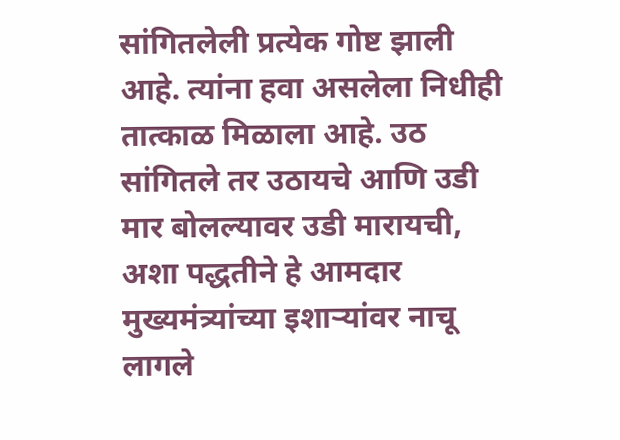सांगितलेली प्रत्येक गोष्ट झाली आहे. त्यांना हवा असलेला निधीही तात्काळ मिळाला आहे. उठ सांगितले तर उठायचे आणि उडी मार बोलल्यावर उडी मारायची, अशा पद्धतीने हे आमदार मुख्यमंत्र्यांच्या इशाऱ्यांवर नाचू लागले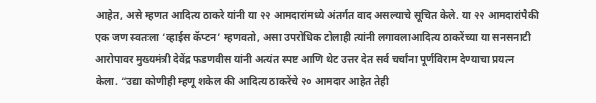आहेत, असे म्हणत आदित्य ठाकरे यांनी या २२ आमदारांमध्ये अंतर्गत वाद असल्याचे सूचित केले. या २२ आमदारांपैकी एक जण स्वतःला ‘व्हाईस कॅप्टन’ म्हणवतो, असा उपरोधिक टोलाही त्यांनी लगावलाआदित्य ठाकरेंच्या या सनसनाटी आरोपावर मुख्यमंत्री देवेंद्र फडणवीस यांनी अत्यंत स्पष्ट आणि थेट उत्तर देत सर्व चर्चांना पूर्णविराम देण्याचा प्रयत्न केला. “उद्या कोणीही म्हणू शकेल की आदित्य ठाकरेंचे २० आमदार आहेत तेही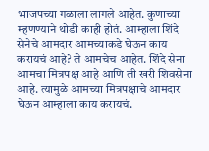भाजपच्या गळाला लागले आहेत. कुणाच्या म्हणण्याने थोडी काही होतं. आम्हाला शिंदे सेनेचे आमदार आमच्याकडे घेऊन काय करायचं आहे? ते आमचेच आहेत. शिंदे सेना आमचा मित्रपक्ष आहे आणि ती खरी शिवसेना आहे. त्यामुळे आमच्या मित्रपक्षाचे आमदार घेऊन आम्हाला काय करायचं.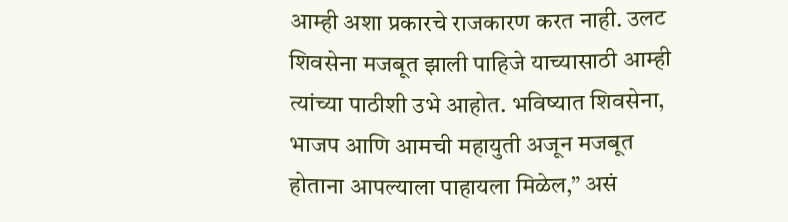आम्ही अशा प्रकारचे राजकारण करत नाही. उलट शिवसेना मजबूत झाली पाहिजे याच्यासाठी आम्ही त्यांच्या पाठीशी उभे आहोत. भविष्यात शिवसेना, भाजप आणि आमची महायुती अजून मजबूत होताना आपल्याला पाहायला मिळेल,” असं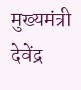मुख्यमंत्री देवेंद्र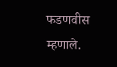फडणवीस म्हणाले.